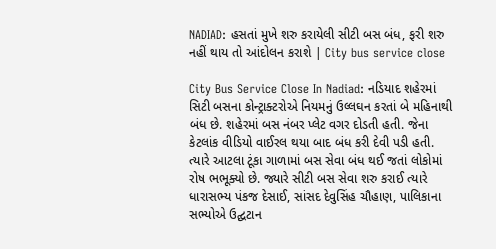NADIAD: હસતાં મુખે શરુ કરાયેલી સીટી બસ બંધ, ફરી શરુ નહીં થાય તો આંદોલન કરાશે | City bus service close

City Bus Service Close In Nadiad: નડિયાદ શહેરમાં સિટી બસના કોન્ટ્રાક્ટરોએ નિયમનું ઉલ્લઘન કરતાં બે મહિનાથી બંધ છે. શહેરમાં બસ નંબર પ્લેટ વગર દોડતી હતી. જેના કેટલાંક વીડિયો વાઈરલ થયા બાદ બંધ કરી દેવી પડી હતી. ત્યારે આટલા ટૂંકા ગાળામાં બસ સેવા બંધ થઈ જતાં લોકોમાં રોષ ભભૂક્યો છે. જ્યારે સીટી બસ સેવા શરુ કરાઈ ત્યારે ધારાસભ્ય પંકજ દેસાઈ, સાંસદ દેવુસિંહ ચૌહાણ, પાલિકાના સભ્યોએ ઉદ્ઘટાન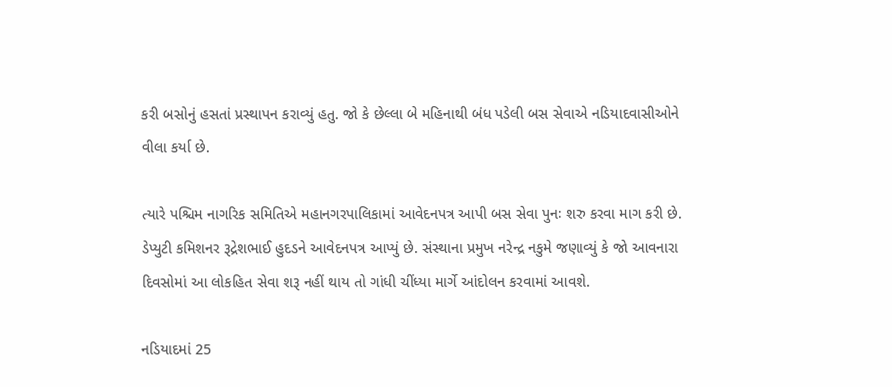કરી બસોનું હસતાં પ્રસ્થાપન કરાવ્યું હતુ. જો કે છેલ્લા બે મહિનાથી બંધ પડેલી બસ સેવાએ નડિયાદવાસીઓને વીલા કર્યા છે.

ત્યારે પશ્ચિમ નાગરિક સમિતિએ મહાનગરપાલિકામાં આવેદનપત્ર આપી બસ સેવા પુનઃ શરુ કરવા માગ કરી છે. ડેપ્યુટી કમિશનર રૂદ્રેશભાઈ હુદડને આવેદનપત્ર આપ્યું છે. સંસ્થાના પ્રમુખ નરેન્દ્ર નકુમે જણાવ્યું કે જો આવનારા દિવસોમાં આ લોકહિત સેવા શરૂ નહીં થાય તો ગાંધી ચીંધ્યા માર્ગે આંદોલન કરવામાં આવશે.

નડિયાદમાં 25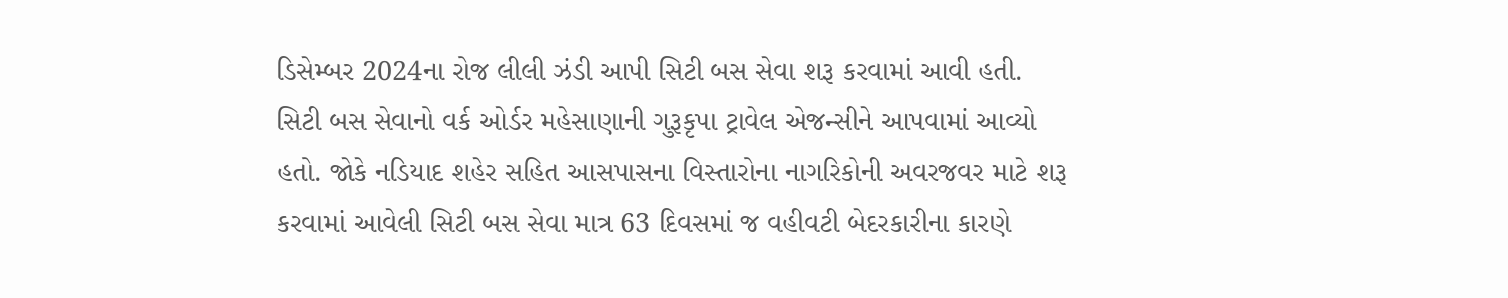ડિસેમ્બર 2024ના રોજ લીલી ઝંડી આપી સિટી બસ સેવા શરૂ કરવામાં આવી હતી. સિટી બસ સેવાનો વર્ક ઓર્ડર મહેસાણાની ગુરૂકૃપા ટ્રાવેલ એજન્સીને આપવામાં આવ્યો હતો. જોકે નડિયાદ શહેર સહિત આસપાસના વિસ્તારોના નાગરિકોની અવરજવર માટે શરૂ કરવામાં આવેલી સિટી બસ સેવા માત્ર 63 દિવસમાં જ વહીવટી બેદરકારીના કારણે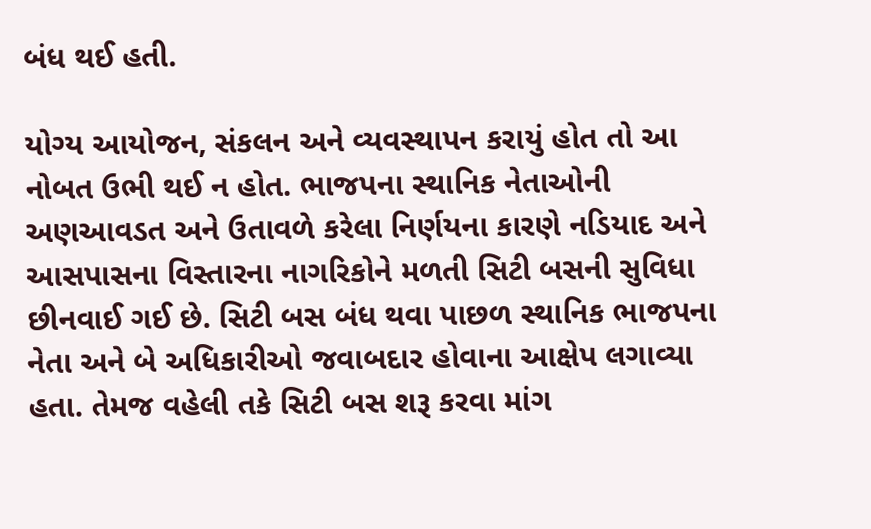બંધ થઈ હતી.

યોગ્ય આયોજન, સંકલન અને વ્યવસ્થાપન કરાયું હોત તો આ નોબત ઉભી થઈ ન હોત. ભાજપના સ્થાનિક નેતાઓની અણઆવડત અને ઉતાવળે કરેલા નિર્ણયના કારણે નડિયાદ અને આસપાસના વિસ્તારના નાગરિકોને મળતી સિટી બસની સુવિધા છીનવાઈ ગઈ છે. સિટી બસ બંધ થવા પાછળ સ્થાનિક ભાજપના નેતા અને બે અધિકારીઓ જવાબદાર હોવાના આક્ષેપ લગાવ્યા હતા. તેમજ વહેલી તકે સિટી બસ શરૂ કરવા માંગ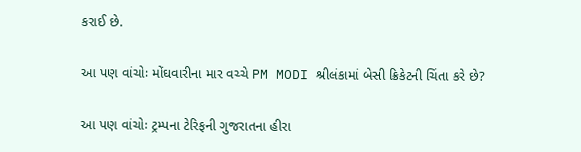કરાઈ છે.

આ પણ વાંચોઃ મોંઘવારીના માર વચ્ચે PM MODI શ્રીલંકામાં બેસી ક્રિકેટની ચિંતા કરે છે?

આ પણ વાંચોઃ ટ્રમ્પના ટેરિફની ગુજરાતના હીરા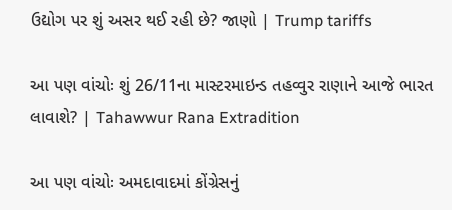ઉદ્યોગ પર શું અસર થઈ રહી છે? જાણો | Trump tariffs

આ પણ વાંચોઃ શું 26/11ના માસ્ટરમાઇન્ડ તહવ્વુર રાણાને આજે ભારત લાવાશે? | Tahawwur Rana Extradition

આ પણ વાંચોઃ અમદાવાદમાં કોંગ્રેસનું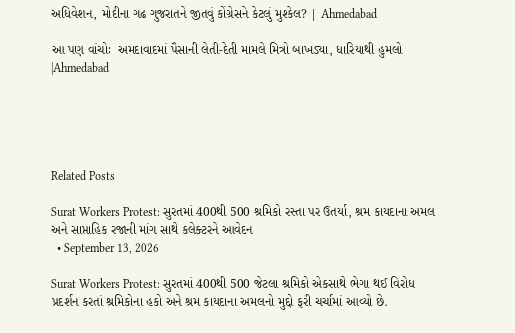અધિવેશન, મોદીના ગઢ ગુજરાતને જીતવું કોંગ્રેસને કેટલું મુશ્કેલ? | Ahmedabad

આ પણ વાંચોઃ  અમદાવાદમાં પૈસાની લેતી-દેતી મામલે મિત્રો બાખડ્યા, ધારિયાથી હુમલો |Ahmedabad





Related Posts

Surat Workers Protest: સુરતમાં 400થી 500 શ્રમિકો રસ્તા પર ઉતર્યા, શ્રમ કાયદાના અમલ અને સાપ્તાહિક રજાની માંગ સાથે કલેક્ટરને આવેદન
  • September 13, 2026

Surat Workers Protest: સુરતમાં 400થી 500 જેટલા શ્રમિકો એકસાથે ભેગા થઈ વિરોધ પ્રદર્શન કરતાં શ્રમિકોના હકો અને શ્રમ કાયદાના અમલનો મુદ્દો ફરી ચર્ચામાં આવ્યો છે.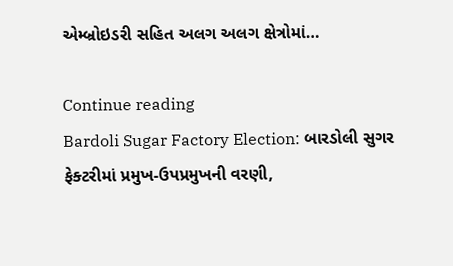એમ્બ્રોઇડરી સહિત અલગ અલગ ક્ષેત્રોમાં…

Continue reading
Bardoli Sugar Factory Election: બારડોલી સુગર ફેક્ટરીમાં પ્રમુખ-ઉપપ્રમુખની વરણી,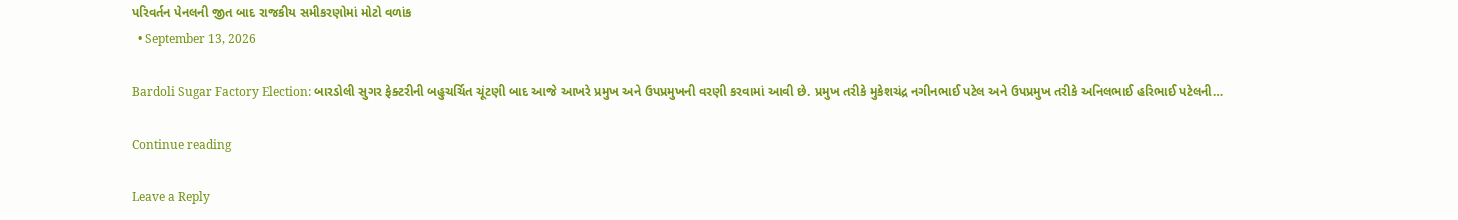પરિવર્તન પેનલની જીત બાદ રાજકીય સમીકરણોમાં મોટો વળાંક
  • September 13, 2026

Bardoli Sugar Factory Election: બારડોલી સુગર ફેક્ટરીની બહુચર્ચિત ચૂંટણી બાદ આજે આખરે પ્રમુખ અને ઉપપ્રમુખની વરણી કરવામાં આવી છે. પ્રમુખ તરીકે મુકેશચંદ્ર નગીનભાઈ પટેલ અને ઉપપ્રમુખ તરીકે અનિલભાઈ હરિભાઈ પટેલની…

Continue reading

Leave a Reply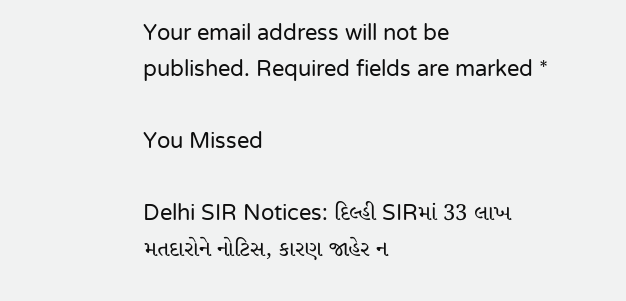Your email address will not be published. Required fields are marked *

You Missed

Delhi SIR Notices: દિલ્હી SIRમાં 33 લાખ મતદારોને નોટિસ, કારણ જાહેર ન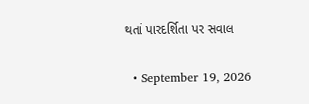થતાં પારદર્શિતા પર સવાલ

  • September 19, 2026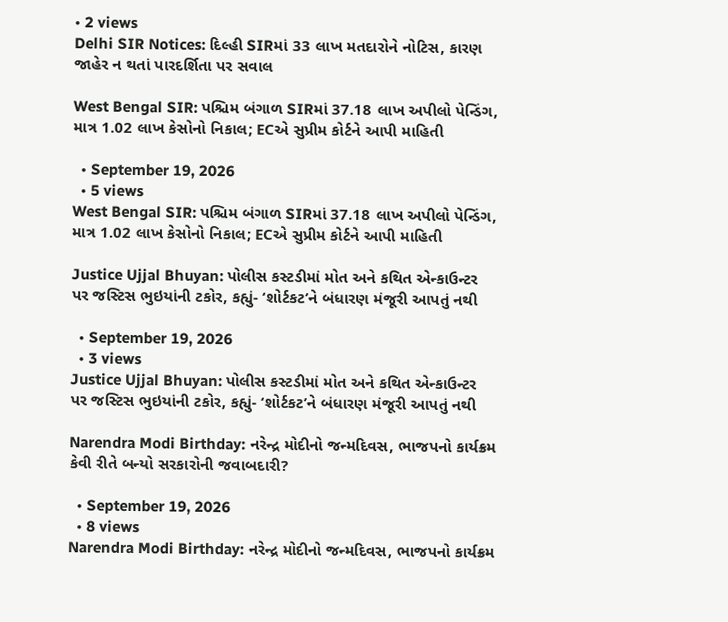• 2 views
Delhi SIR Notices: દિલ્હી SIRમાં 33 લાખ મતદારોને નોટિસ, કારણ જાહેર ન થતાં પારદર્શિતા પર સવાલ

West Bengal SIR: પશ્ચિમ બંગાળ SIRમાં 37.18 લાખ અપીલો પેન્ડિંગ, માત્ર 1.02 લાખ કેસોનો નિકાલ; ECએ સુપ્રીમ કોર્ટને આપી માહિતી

  • September 19, 2026
  • 5 views
West Bengal SIR: પશ્ચિમ બંગાળ SIRમાં 37.18 લાખ અપીલો પેન્ડિંગ, માત્ર 1.02 લાખ કેસોનો નિકાલ; ECએ સુપ્રીમ કોર્ટને આપી માહિતી

Justice Ujjal Bhuyan: પોલીસ કસ્ટડીમાં મોત અને કથિત એન્કાઉન્ટર પર જસ્ટિસ ભુઇયાંની ટકોર, કહ્યું- ‘શોર્ટકટ’ને બંધારણ મંજૂરી આપતું નથી

  • September 19, 2026
  • 3 views
Justice Ujjal Bhuyan: પોલીસ કસ્ટડીમાં મોત અને કથિત એન્કાઉન્ટર પર જસ્ટિસ ભુઇયાંની ટકોર, કહ્યું- ‘શોર્ટકટ’ને બંધારણ મંજૂરી આપતું નથી

Narendra Modi Birthday: નરેન્દ્ર મોદીનો જન્મદિવસ, ભાજપનો કાર્યક્રમ કેવી રીતે બન્યો સરકારોની જવાબદારી?

  • September 19, 2026
  • 8 views
Narendra Modi Birthday: નરેન્દ્ર મોદીનો જન્મદિવસ, ભાજપનો કાર્યક્રમ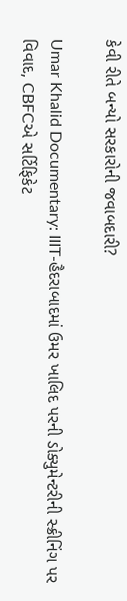કેવી રીતે બન્યો સરકારોની જવાબદારી?

Umar Khalid Documentary: IIIT-હૈદરાબાદમાં ઉમર ખાલિદ પરની ડોક્યુમેન્ટરીની સ્ક્રીનિંગ પર વિવાદ, CBFCએ સર્ટિફિકેટ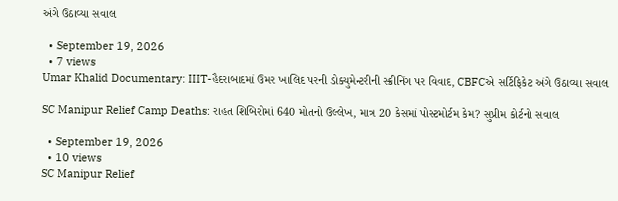અંગે ઉઠાવ્યા સવાલ

  • September 19, 2026
  • 7 views
Umar Khalid Documentary: IIIT-હૈદરાબાદમાં ઉમર ખાલિદ પરની ડોક્યુમેન્ટરીની સ્ક્રીનિંગ પર વિવાદ, CBFCએ સર્ટિફિકેટ અંગે ઉઠાવ્યા સવાલ

SC Manipur Relief Camp Deaths: રાહત શિબિરોમાં 640 મોતનો ઉલ્લેખ, માત્ર 20 કેસમાં પોસ્ટમોર્ટમ કેમ? સુપ્રીમ કોર્ટનો સવાલ

  • September 19, 2026
  • 10 views
SC Manipur Relief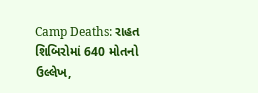Camp Deaths: રાહત શિબિરોમાં 640 મોતનો ઉલ્લેખ,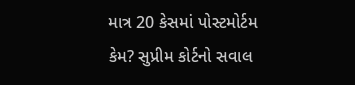માત્ર 20 કેસમાં પોસ્ટમોર્ટમ કેમ? સુપ્રીમ કોર્ટનો સવાલ